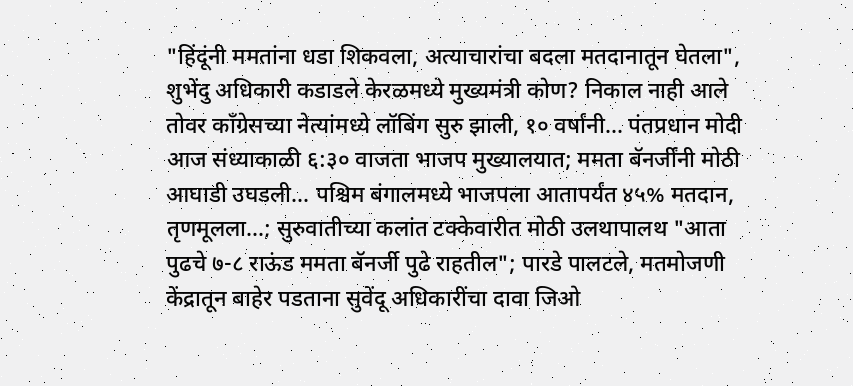"हिंदूंनी ममतांना धडा शिकवला, अत्याचारांचा बदला मतदानातून घेतला", शुभेंदु अधिकारी कडाडले केरळमध्ये मुख्यमंत्री कोण? निकाल नाही आले तोवर काँग्रेसच्या नेत्यांमध्ये लॉबिंग सुरु झाली, १० वर्षांनी... पंतप्रधान मोदी आज संध्याकाळी ६:३० वाजता भाजप मुख्यालयात; ममता बॅनर्जींनी मोठी आघाडी उघडली... पश्चिम बंगालमध्ये भाजपला आतापर्यंत ४५% मतदान, तृणमूलला...; सुरुवातीच्या कलांत टक्केवारीत मोठी उलथापालथ "आता पुढचे ७-८ राऊंड ममता बॅनर्जी पुढे राहतील"; पारडे पालटले, मतमोजणी केंद्रातून बाहेर पडताना सुवेंदू अधिकारींचा दावा जिओ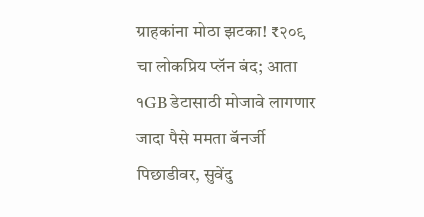ग्राहकांना मोठा झटका! ₹२०९ चा लोकप्रिय प्लॅन बंद; आता १GB डेटासाठी मोजावे लागणार जादा पैसे ममता बॅनर्जी पिछाडीवर, सुवेंदु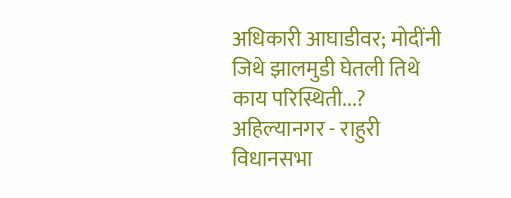अधिकारी आघाडीवर; मोदींनी जिथे झालमुडी घेतली तिथे काय परिस्थिती...? अहिल्यानगर - राहुरी विधानसभा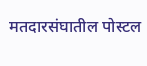मतदारसंघातील पोस्टल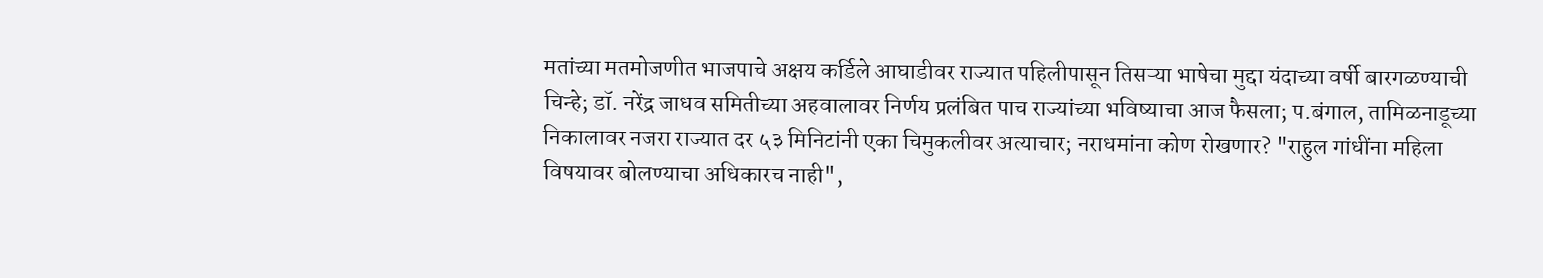मतांच्या मतमोजणीत भाजपाचे अक्षय कर्डिले आघाडीवर राज्यात पहिलीपासून तिसऱ्या भाषेचा मुद्दा यंदाच्या वर्षी बारगळण्याची चिन्हे; डॉ. नरेंद्र जाधव समितीच्या अहवालावर निर्णय प्रलंबित पाच राज्यांच्या भविष्याचा आज फैसला; प.बंगाल, तामिळनाडूच्या निकालावर नजरा राज्यात दर ५३ मिनिटांनी एका चिमुकलीवर अत्याचार; नराधमांना कोण रोखणार? "राहुल गांधींना महिला विषयावर बोलण्याचा अधिकारच नाही",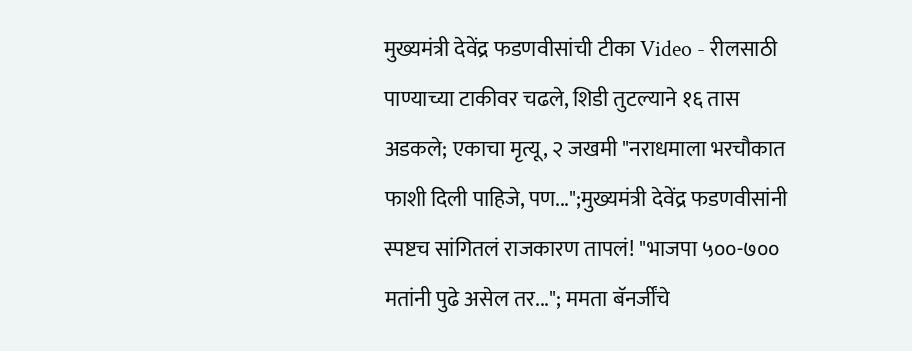मुख्यमंत्री देवेंद्र फडणवीसांची टीका Video - रीलसाठी पाण्याच्या टाकीवर चढले, शिडी तुटल्याने १६ तास अडकले; एकाचा मृत्यू, २ जखमी "नराधमाला भरचौकात फाशी दिली पाहिजे, पण...";मुख्यमंत्री देवेंद्र फडणवीसांनी स्पष्टच सांगितलं राजकारण तापलं! "भाजपा ५००-७०० मतांनी पुढे असेल तर..."; ममता बॅनर्जींचे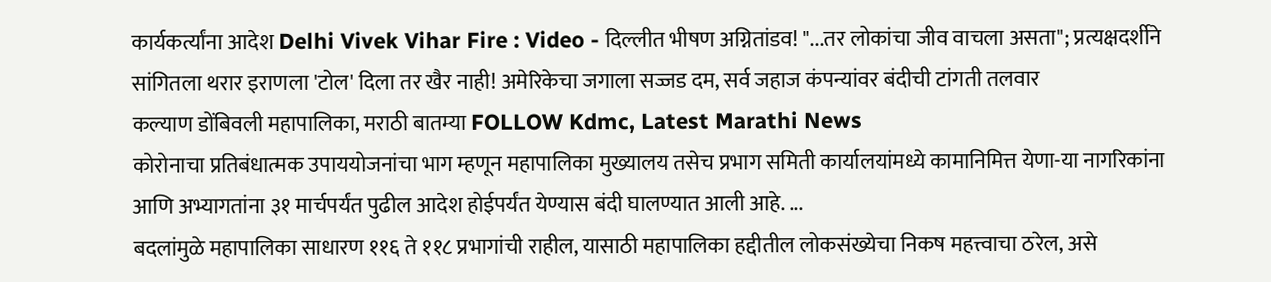कार्यकर्त्यांना आदेश Delhi Vivek Vihar Fire : Video - दिल्लीत भीषण अग्नितांडव! "...तर लोकांचा जीव वाचला असता"; प्रत्यक्षदर्शीने सांगितला थरार इराणला 'टोल' दिला तर खैर नाही! अमेरिकेचा जगाला सज्जड दम, सर्व जहाज कंपन्यांवर बंदीची टांगती तलवार
कल्याण डोंबिवली महापालिका, मराठी बातम्या FOLLOW Kdmc, Latest Marathi News
कोरोनाचा प्रतिबंधात्मक उपाययोजनांचा भाग म्हणून महापालिका मुख्यालय तसेच प्रभाग समिती कार्यालयांमध्ये कामानिमित्त येणा-या नागरिकांना आणि अभ्यागतांना ३१ मार्चपर्यंत पुढील आदेश होईपर्यंत येण्यास बंदी घालण्यात आली आहे. ...
बदलांमुळे महापालिका साधारण ११६ ते ११८ प्रभागांची राहील, यासाठी महापालिका हद्दीतील लोकसंख्येचा निकष महत्त्वाचा ठरेल, असे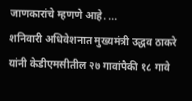जाणकारांचे म्हणणे आहे. ...
शनिवारी अधिवेशनात मुख्यमंत्री उद्धव ठाकरे यांनी केडीएमसीतील २७ गावांपैकी १८ गावे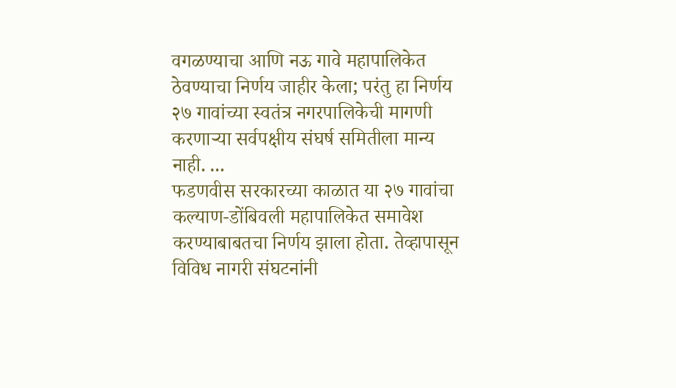वगळण्याचा आणि नऊ गावे महापालिकेत ठेवण्याचा निर्णय जाहीर केला; परंतु हा निर्णय २७ गावांच्या स्वतंत्र नगरपालिकेची मागणी करणाऱ्या सर्वपक्षीय संघर्ष समितीला मान्य नाही. ...
फडणवीस सरकारच्या काळात या २७ गावांचा कल्याण-डोंबिवली महापालिकेत समावेश करण्याबाबतचा निर्णय झाला होता. तेव्हापासून विविध नागरी संघटनांनी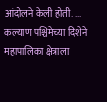आंदोलने केली होती. ...
कल्याण पश्चिमेच्या दिशेने महापालिका क्षेत्राला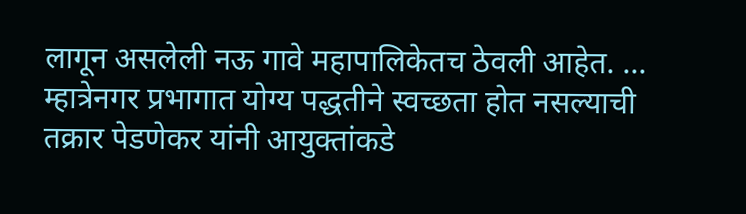लागून असलेली नऊ गावे महापालिकेतच ठेवली आहेत. ...
म्हात्रेनगर प्रभागात योग्य पद्धतीने स्वच्छता होत नसल्याची तक्रार पेडणेकर यांनी आयुक्तांकडे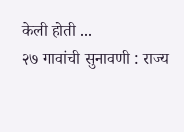केली होती ...
२७ गावांची सुनावणी : राज्य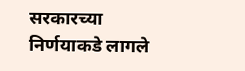सरकारच्या निर्णयाकडे लागले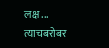लक्ष ...
त्याचबरोबर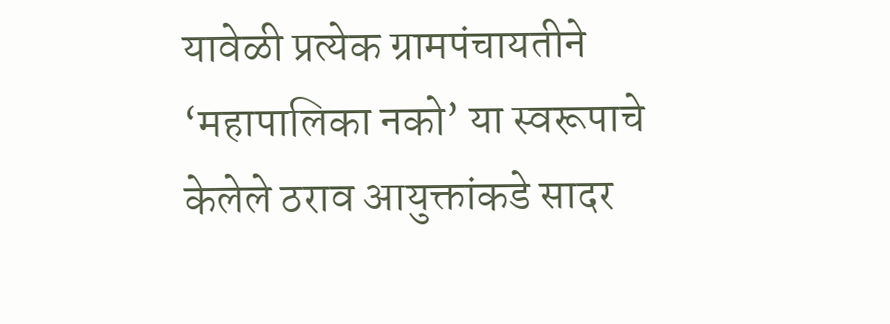यावेळी प्रत्येक ग्रामपंचायतीने ‘महापालिका नको’ या स्वरूपाचे केलेले ठराव आयुक्तांकडे सादर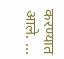करण्यात आले. ...